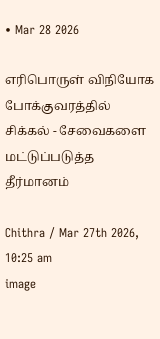• Mar 28 2026

எரிபொருள் விநியோக போக்குவரத்தில் சிக்கல் - சேவைகளை மட்டுப்படுத்த தீர்மானம்

Chithra / Mar 27th 2026, 10:25 am
image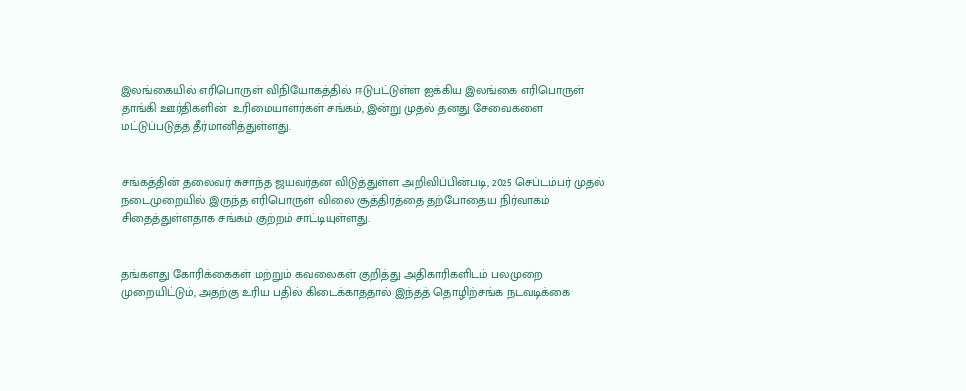இலங்கையில் எரிபொருள் விநியோகத்தில் ஈடுபட்டுள்ள ஐக்கிய இலங்கை எரிபொருள் தாங்கி ஊர்திகளின்  உரிமையாளர்கள் சங்கம், இன்று முதல் தனது சேவைகளை மட்டுப்படுத்த தீர்மானித்துள்ளது.


சங்கத்தின் தலைவர் சுசாந்த ஜயவர்தன விடுத்துள்ள அறிவிப்பின்படி, 2025 செப்டம்பர் முதல் நடைமுறையில் இருந்த எரிபொருள் விலை சூத்திரத்தை தற்போதைய நிர்வாகம் சிதைத்துள்ளதாக சங்கம் குற்றம் சாட்டியுள்ளது.


தங்களது கோரிக்கைகள் மற்றும் கவலைகள் குறித்து அதிகாரிகளிடம் பலமுறை முறையிட்டும், அதற்கு உரிய பதில் கிடைக்காததால் இந்தத் தொழிற்சங்க நடவடிக்கை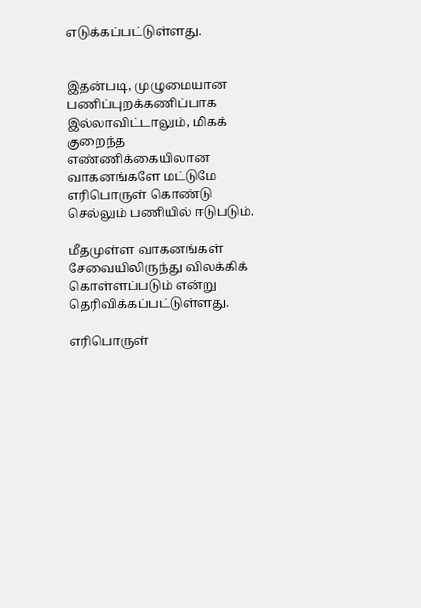எடுக்கப்பட்டுள்ளது.


இதன்படி, முழுமையான பணிப்புறக்கணிப்பாக இல்லாவிட்டாலும், மிகக் குறைந்த எண்ணிக்கையிலான வாகனங்களே மட்டுமே எரிபொருள் கொண்டு செல்லும் பணியில் ஈடுபடும்.

மீதமுள்ள வாகனங்கள் சேவையிலிருந்து விலக்கிக் கொள்ளப்படும் என்று தெரிவிக்கப்பட்டுள்ளது.

எரிபொருள்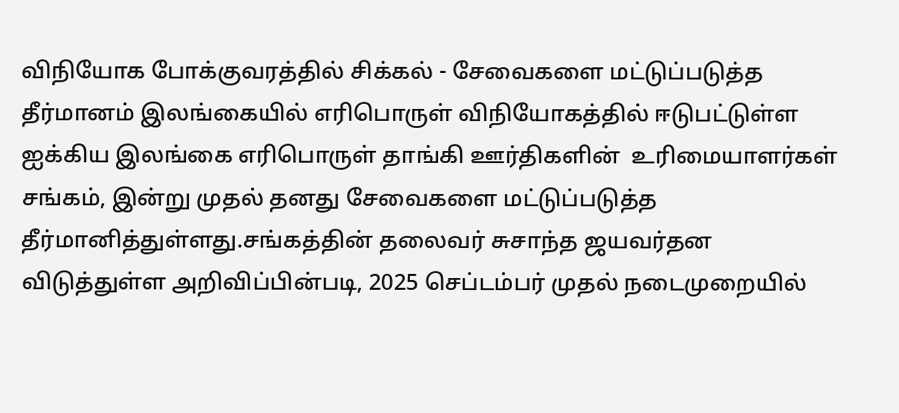விநியோக போக்குவரத்தில் சிக்கல் - சேவைகளை மட்டுப்படுத்த தீர்மானம் இலங்கையில் எரிபொருள் விநியோகத்தில் ஈடுபட்டுள்ள ஐக்கிய இலங்கை எரிபொருள் தாங்கி ஊர்திகளின்  உரிமையாளர்கள் சங்கம், இன்று முதல் தனது சேவைகளை மட்டுப்படுத்த தீர்மானித்துள்ளது.சங்கத்தின் தலைவர் சுசாந்த ஜயவர்தன விடுத்துள்ள அறிவிப்பின்படி, 2025 செப்டம்பர் முதல் நடைமுறையில்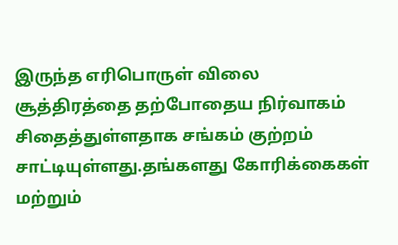இருந்த எரிபொருள் விலை சூத்திரத்தை தற்போதைய நிர்வாகம் சிதைத்துள்ளதாக சங்கம் குற்றம் சாட்டியுள்ளது.தங்களது கோரிக்கைகள் மற்றும்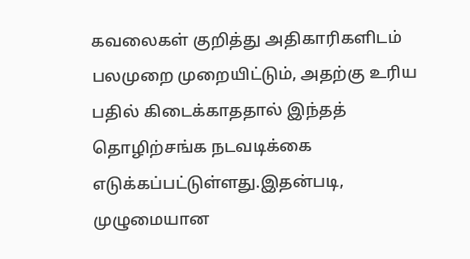கவலைகள் குறித்து அதிகாரிகளிடம் பலமுறை முறையிட்டும், அதற்கு உரிய பதில் கிடைக்காததால் இந்தத் தொழிற்சங்க நடவடிக்கை எடுக்கப்பட்டுள்ளது.இதன்படி, முழுமையான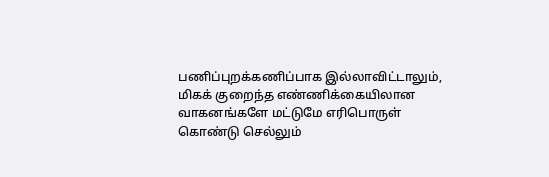பணிப்புறக்கணிப்பாக இல்லாவிட்டாலும், மிகக் குறைந்த எண்ணிக்கையிலான வாகனங்களே மட்டுமே எரிபொருள் கொண்டு செல்லும்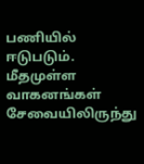பணியில் ஈடுபடும். மீதமுள்ள வாகனங்கள் சேவையிலிருந்து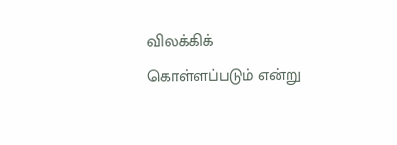விலக்கிக் கொள்ளப்படும் என்று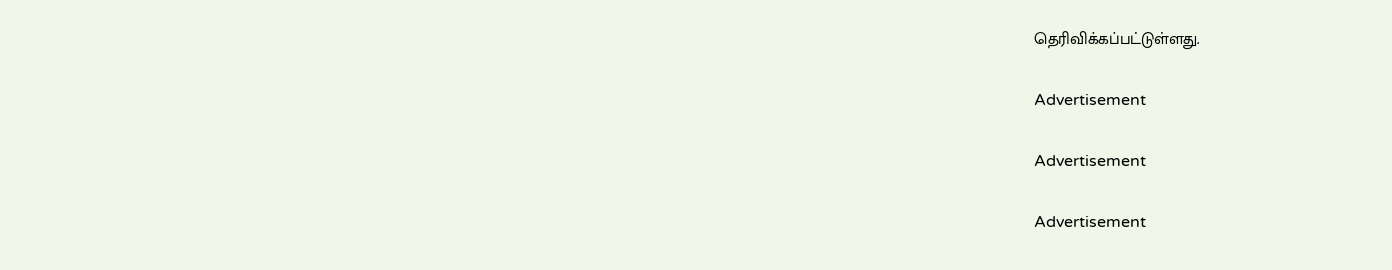தெரிவிக்கப்பட்டுள்ளது.

Advertisement

Advertisement

Advertisement